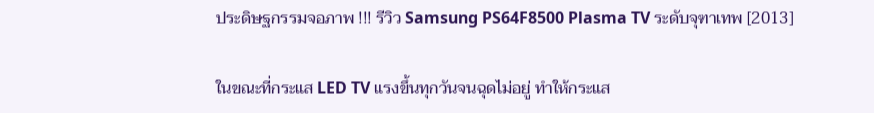ประดิษฐกรรมจอภาพ !!! รีวิว Samsung PS64F8500 Plasma TV ระดับจุฑาเทพ [2013]

ในขณะที่กระแส LED TV แรงขึ้นทุกวันจนฉุดไม่อยู่ ทำให้กระแส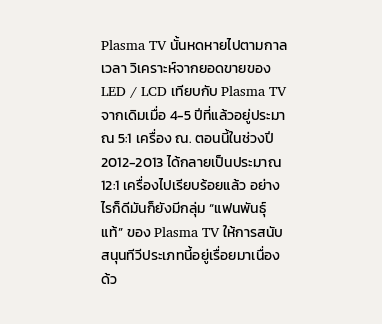Plasma TV นั้นหดหายไปตามกาลเวลา วิเคราะห์จากยอดขายของ LED / LCD เทียบกับ Plasma TV จากเดิมเมื่อ 4-5 ปีที่แล้วอยู่ประมาณ 5:1 เครื่อง ณ. ตอนนี้ในช่วงปี 2012-2013 ได้กลายเป็นประมาณ 12:1 เครื่องไปเรียบร้อยแล้ว อย่างไรก็ดีมันก็ยังมีกลุ่ม “แฟนพันธุ์แท้” ของ Plasma TV ให้การสนับสนุนทีวีประเภทนี้อยู่เรื่อยมาเนื่องด้ว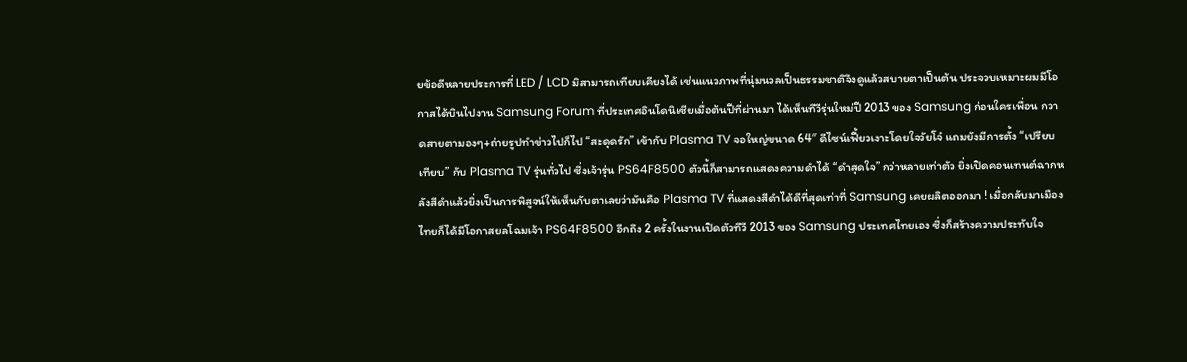ยข้อดีหลายประการที่ LED / LCD มิสามารถเทียบเคียงได้ เช่นแนวภาพที่นุ่มนวลเป็นธรรมชาติจึงดูแล้วสบายตาเป็นต้น ประจวบเหมาะผมมีโอกาสได้บินไปงาน Samsung Forum ที่ประเทศอินโดนิเซียเมื่อต้นปีที่ผ่านมา ได้เห็นทีวีรุ่นใหม่ปี 2013 ของ Samsung ก่อนใครเพื่อน กวาดสายตามองๆ+ถ่ายรูปทำข่าวไปก็ไป “สะดุดรัก” เข้ากับ Plasma TV จอใหญ่ขนาด 64″ ดีไซน์เฟี้ยวเงาะโดยใจวัยโจ๋ แถมยังมีการตั้ง “เปรียบเทียบ” กับ Plasma TV รุ่นทั่วไป ซึ่งเจ้ารุ่น PS64F8500 ตัวนี้ก็สามารถแสดงความดำได้ “ดำสุดใจ” กว่าหลายเท่าตัว ยิ่งเปิดคอนเทนต์ฉากหลังสีดำแล้วยิ่งเป็นการพิสูจน์ให้เห็นกับตาเลยว่ามันคือ Plasma TV ที่แสดงสีดำได้ดีที่สุดเท่าที่ Samsung เคยผลิตออกมา ! เมื่อกลับมาเมืองไทยก็ได้มีโอกาสยลโฉมเจ้า PS64F8500 อีกถึง 2 ครั้งในงานเปิดตัวทีวี 2013 ของ Samsung ประเทศไทยเอง ซึ่งก็สร้างความประทับใจ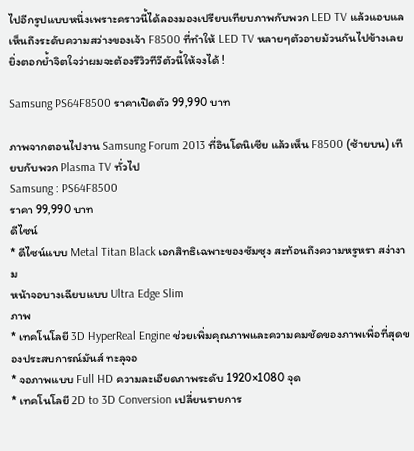ไปอีกรูปแบบหนึ่งเพราะคราวนี้ได้ลองมองเปรียบเทียบภาพกับพวก LED TV แล้วแอบแลเห็นถึงระดับความสว่างของเจ้า F8500 ที่ทำให้ LED TV หลายๆตัวอายม้วนกันไปข้างเลย ยิ่งตอกย้ำจิตใจว่าผมจะต้องรีวิวทีวีตัวนี้ให้จงได้ !

Samsung PS64F8500 ราคาเปิดตัว 99,990 บาท

ภาพจากตอนไปงาน Samsung Forum 2013 ที่อินโดนิเซีย แล้วเห็น F8500 (ซ้ายบน) เทียบกับพวก Plasma TV ทั่วไป
Samsung : PS64F8500
ราคา 99,990 บาท
ดีไซน์
* ดีไซน์แบบ Metal Titan Black เอกสิทธิเฉพาะของซัมซุง สะท้อนถึงความหรูหรา สง่างาม
หน้าจอบางเฉียบแบบ Ultra Edge Slim
ภาพ
* เทคโนโลยี 3D HyperReal Engine ช่วยเพิ่มคุณภาพและความคมชัดของภาพเพื่อที่สุดของประสบการณ์มันส์ ทะลุจอ
* จอภาพแบบ Full HD ความละเอียดภาพระดับ 1920×1080 จุด
* เทคโนโลยี 2D to 3D Conversion เปลี่ยนรายการ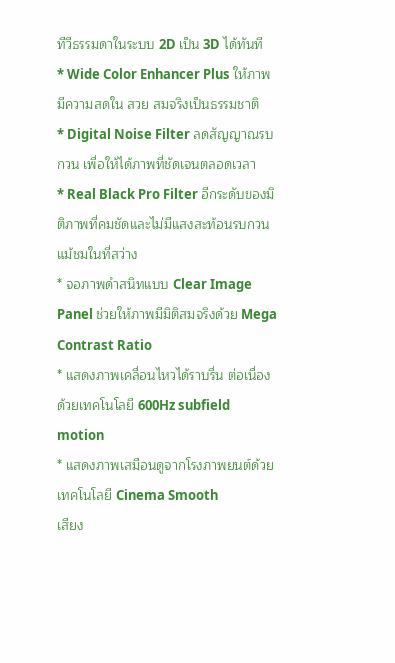ทีวีธรรมดาในระบบ 2D เป็น 3D ได้ทันที
* Wide Color Enhancer Plus ให้ภาพมีความสดใน สวย สมจริงเป็นธรรมชาติ
* Digital Noise Filter ลดสัญญาณรบกวน เพื่อให้ได้ภาพที่ชัดเจนตลอดเวลา
* Real Black Pro Filter อีกระดับของมิติภาพที่คมชัดและไม่มีแสงสะท้อนรบกวน แม้ชมในที่สว่าง
* จอภาพดำสนิทแบบ Clear Image Panel ช่วยให้ภาพมีมิติสมจริงด้วย Mega Contrast Ratio
* แสดงภาพเคลื่อนไหวได้ราบรื่น ต่อเนื่อง ด้วยเทคโนโลยี 600Hz subfield motion
* แสดงภาพเสมือนดูจากโรงภาพยนต์ด้วย เทคโนโลยี Cinema Smooth
เสียง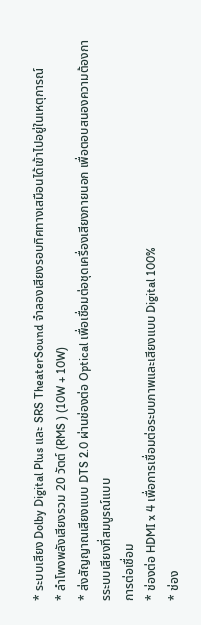* ระบบเสียง Dolby Digital Plus และ SRS TheaterSound จำลองเสียงรอบทิศทางเสมือนได้เข้าไปอยู่ในเหตุการณ์
* ลำโพงพลังเสียงรวม 20 วัตต์ (RMS ) (10W + 10W)
* ส่งสัญญาณเสียงแบบ DTS 2.0 ผ่านช่องต่อ Optical เพื่อเชื่อมต่อชุดเครื่องเสียงภายนอก เพื่อตอบสนองความต้องการระบบเสียงที่สมบูรณ์แบบ
การต่อเชื่อม
* ช่องต่อ HDMI x 4 เพื่อการเชื่อมต่อระบบภาพและเสียงแบบ Digital 100%
* ช่อง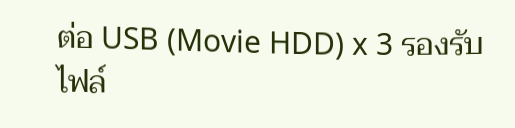ต่อ USB (Movie HDD) x 3 รองรับไฟล์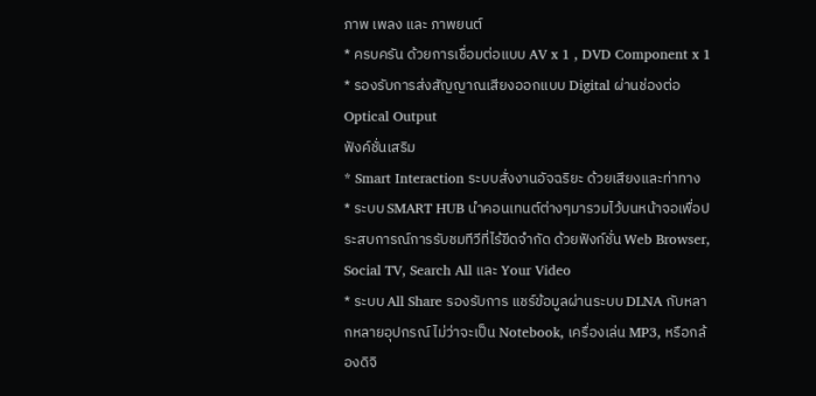ภาพ เพลง และ ภาพยนต์
* ครบครัน ด้วยการเชื่อมต่อแบบ AV x 1 , DVD Component x 1
* รองรับการส่งสัญญาณเสียงออกแบบ Digital ผ่านช่องต่อ Optical Output
ฟังค์ชั่นเสริม
* Smart Interaction ระบบสั่งงานอัจฉริยะ ด้วยเสียงและท่าทาง
* ระบบ SMART HUB นำคอนเทนต์ต่างๆมารวมไว้บนหน้าจอเพื่อประสบการณ์การรับชมทีวีที่ไร้ขีดจำกัด ด้วยฟังก์ชั่น Web Browser, Social TV, Search All และ Your Video
* ระบบ All Share รองรับการ แชร์ข้อมูลผ่านระบบ DLNA กับหลากหลายอุปกรณ์ ไม่ว่าจะเป็น Notebook, เครื่องเล่น MP3, หรือกล้องดิจิ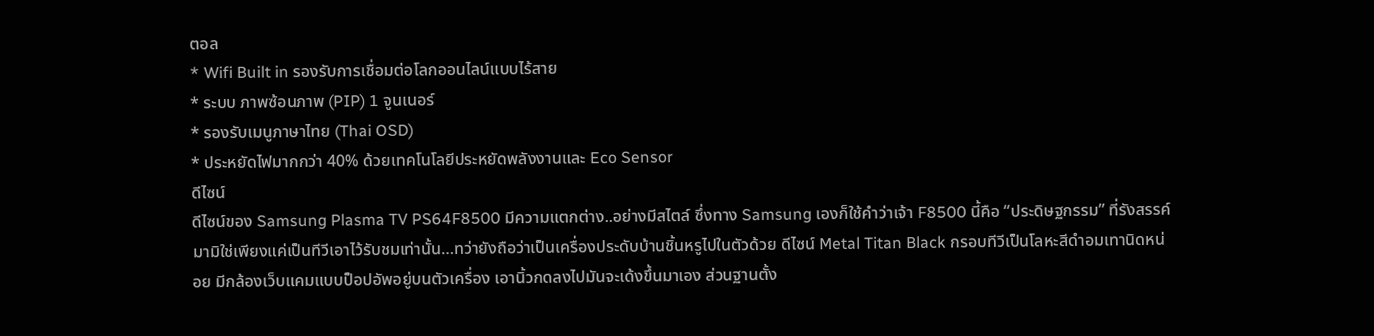ตอล
* Wifi Built in รองรับการเชื่อมต่อโลกออนไลน์แบบไร้สาย
* ระบบ ภาพซ้อนภาพ (PIP) 1 จูนเนอร์
* รองรับเมนูภาษาไทย (Thai OSD)
* ประหยัดไฟมากกว่า 40% ด้วยเทคโนโลยีประหยัดพลังงานและ Eco Sensor
ดีไซน์
ดีไซน์ของ Samsung Plasma TV PS64F8500 มีความแตกต่าง..อย่างมีสไตล์ ซึ่งทาง Samsung เองก็ใช้คำว่าเจ้า F8500 นี้คือ “ประดิษฐกรรม” ที่รังสรรค์มามิใช่เพียงแค่เป็นทีวีเอาไว้รับชมเท่านั้น…ทว่ายังถือว่าเป็นเครื่องประดับบ้านชิ้นหรูไปในตัวด้วย ดีไซน์ Metal Titan Black กรอบทีวีเป็นโลหะสีดำอมเทานิดหน่อย มีกล้องเว็บแคมแบบป็อปอัพอยู่บนตัวเครื่อง เอานิ้วกดลงไปมันจะเด้งขึ้นมาเอง ส่วนฐานตั้ง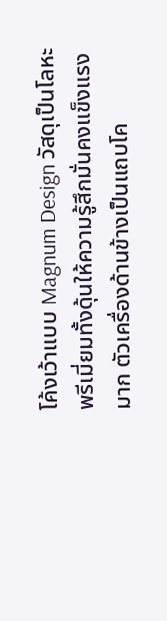โค้งเว้าแบบ Magnum Design วัสดุเป็นโลหะพรีเมี่ยมทั้งดุ้นให้ความรู้สึกมั่นคงแข็งแรงมาก ตัวเครื่องด้านข้างเป็นแถบโค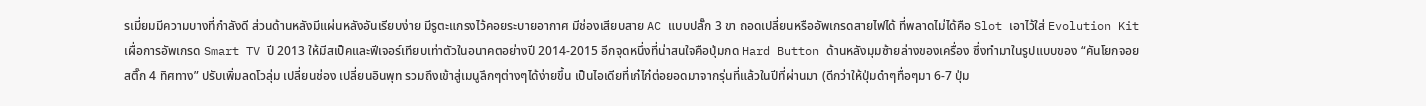รเมี่ยมมีความบางที่กำลังดี ส่วนด้านหลังมีแผ่นหลังอันเรียบง่าย มีรูตะแกรงไว้คอยระบายอากาศ มีช่องเสียบสาย AC แบบปลั๊ก 3 ขา ถอดเปลี่ยนหรืออัพเกรดสายไฟได้ ที่พลาดไม่ได้คือ Slot เอาไว้ใส่ Evolution Kit เผื่อการอัพเกรด Smart TV ปี 2013 ให้มีสเป็คและฟีเจอร์เทียบเท่าตัวในอนาคตอย่างปี 2014-2015 อีกจุดหนึ่งที่น่าสนใจคือปุ่มกด Hard Button ด้านหลังมุมซ้ายล่างของเครื่อง ซึ่งทำมาในรูปแบบของ “คันโยกจอยสติ๊ก 4 ทิศทาง” ปรับเพิ่มลดโวลุ่ม เปลี่ยนช่อง เปลี่ยนอินพุท รวมถึงเข้าสู่เมนูลึกๆต่างๆได้ง่ายขึ้น เป็นไอเดียที่เก๋ไก๋ต่อยอดมาจากรุ่นที่แล้วในปีที่ผ่านมา (ดีกว่าให้ปุ่มดำๆทื่อๆมา 6-7 ปุ่ม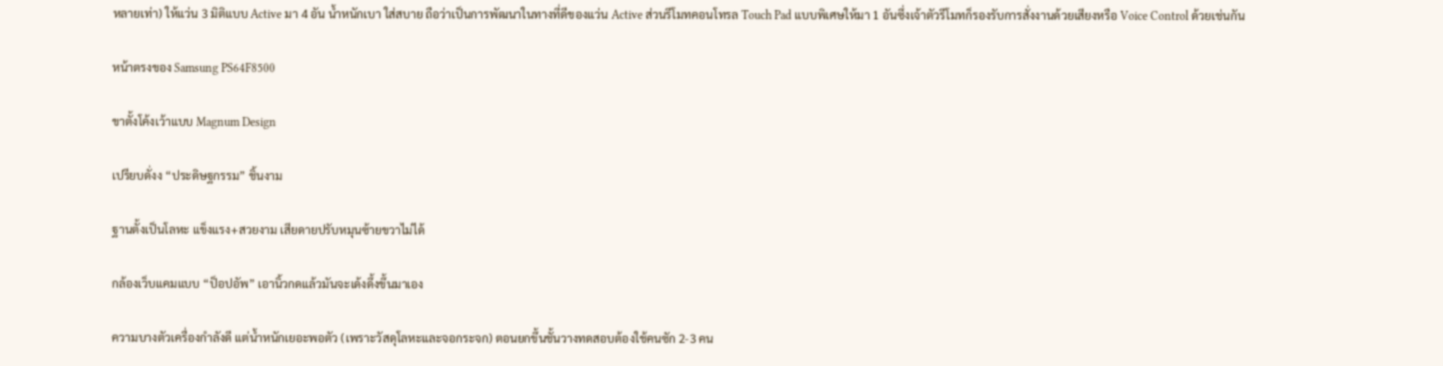หลายเท่า) ให้แว่น 3 มิติแบบ Active มา 4 อัน น้ำหนักเบา ใส่สบาย ถือว่าเป็นการพัฒนาในทางที่ดีของแว่น Active ส่วนรีโมทคอนโทรล Touch Pad แบบพิเศษให้มา 1 อันซึ่งเจ้าตัวรีโมทก็รองรับการสั่งงานด้วยเสียงหรือ Voice Control ด้วยเช่นกัน

หน้าตรงของ Samsung PS64F8500

ขาตั้งโค้งเว้าแบบ Magnum Design

เปรียบดั่งง “ประดิษฐกรรม” ชิ้นงาม

ฐานตั้งเป็นโลหะ แข็งแรง+สวยงาม เสียดายปรับหมุนซ้ายขวาไม่ได้

กล้องเว็บแคมแบบ “ป็อปอัพ” เอานิ้วกดแล้วมันจะเด้งดึ้งขึ้นมาเอง

ความบางตัวเครื่องกำลังดี แต่น้ำหนักเยอะพอตัว (เพราะวัสดุโลหะและจอกระจก) ตอนยกขึ้นชั้นวางทดสอบต้องใช้คนซัก 2-3 คน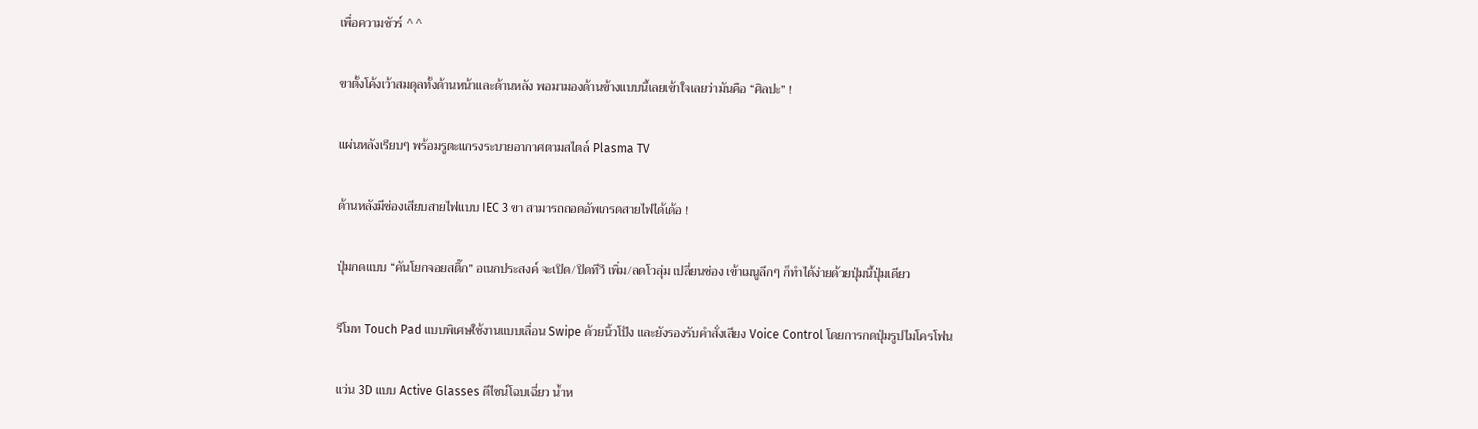เพื่อความชัวร์ ^ ^

ขาตั้งโค้งเว้าสมดุลทั้งด้านหน้าและด้านหลัง พอมามองด้านข้างแบบนี้เลยเข้าใจเลยว่ามันคือ “ศิลปะ” !

แผ่นหลังเรียบๆ พร้อมรูตะแกรงระบายอากาศตามสไตล์ Plasma TV

ด้านหลังมีช่องเสียบสายไฟแบบ IEC 3 ขา สามารถถอดอัพเกรดสายไฟได้เด้อ !

ปุ่มกดแบบ “คันโยกจอยสติ๊ก” อเนกประสงค์ จะเปิด/ปิดทีวี เพิ่ม/ลดโวลุ่ม เปลี่ยนช่อง เข้าเมนูลึกๆ ก็ทำได้ง่ายด้วยปุ่มนี้ปุ่มเดียว

รีโมท Touch Pad แบบพิเศษใช้งานแบบเลื่อน Swipe ด้วยนิ้วโป้ง และยังรองรับคำสั่งเสียง Voice Control โดยการกดปุ่มรูปไมโครโฟน

แว่น 3D แบบ Active Glasses ดีไซน์โฉบเฉี่ยว น้ำห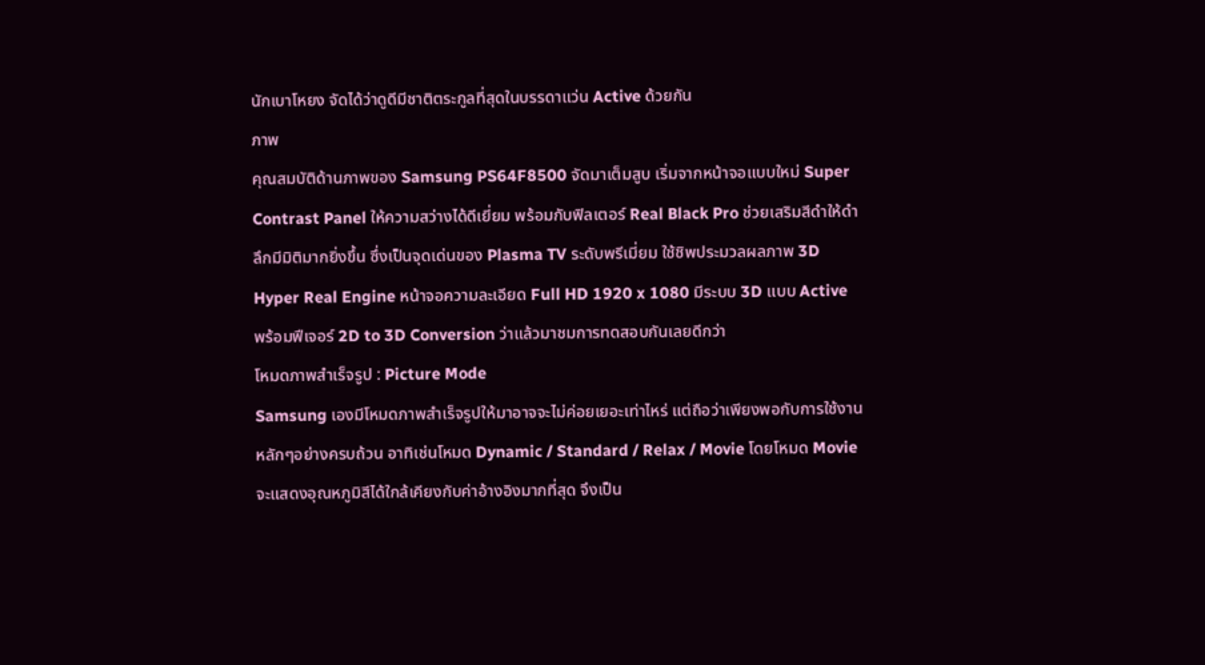นักเบาโหยง จัดได้ว่าดูดีมีชาติตระกูลที่สุดในบรรดาแว่น Active ด้วยกัน
ภาพ
คุณสมบัติด้านภาพของ Samsung PS64F8500 จัดมาเต็มสูบ เริ่มจากหน้าจอแบบใหม่ Super Contrast Panel ให้ความสว่างได้ดีเยี่ยม พร้อมกับฟิลเตอร์ Real Black Pro ช่วยเสริมสีดำให้ดำลึกมีมิติมากยิ่งขึ้น ซึ่งเป็นจุดเด่นของ Plasma TV ระดับพรีเมี่ยม ใช้ชิพประมวลผลภาพ 3D Hyper Real Engine หน้าจอความละเอียด Full HD 1920 x 1080 มีระบบ 3D แบบ Active พร้อมฟีเจอร์ 2D to 3D Conversion ว่าแล้วมาชมการทดสอบกันเลยดีกว่า
โหมดภาพสำเร็จรูป : Picture Mode
Samsung เองมีโหมดภาพสำเร็จรูปให้มาอาจจะไม่ค่อยเยอะเท่าไหร่ แต่ถือว่าเพียงพอกับการใช้งานหลักๆอย่างครบถ้วน อาทิเช่นโหมด Dynamic / Standard / Relax / Movie โดยโหมด Movie จะแสดงอุณหภูมิสีได้ใกล้เคียงกับค่าอ้างอิงมากที่สุด จึงเป็น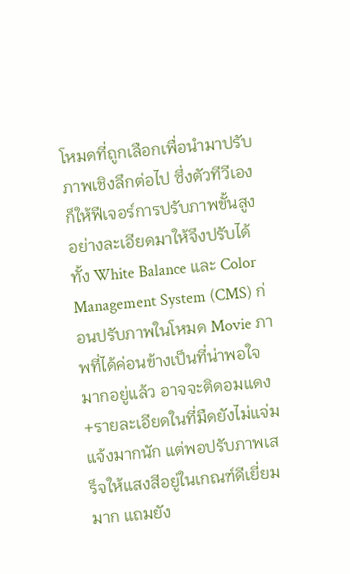โหมดที่ถูกเลือกเพื่อนำมาปรับภาพเชิงลึกต่อไป ซึ่งตัวทีวีเองก็ให้ฟีเจอร์การปรับภาพขั้นสูงอย่างละเอียดมาให้จึงปรับได้ทั้ง White Balance และ Color Management System (CMS) ก่อนปรับภาพในโหมด Movie ภาพที่ได้ค่อนข้างเป็นที่น่าพอใจมากอยู่แล้ว อาจจะติดอมแดง+รายละเอียดในที่มืดยังไม่แจ่มแจ้งมากนัก แต่พอปรับภาพเสร็จให้แสงสีอยู่ในเกณฑ์ดีเยี่ยมมาก แถมยัง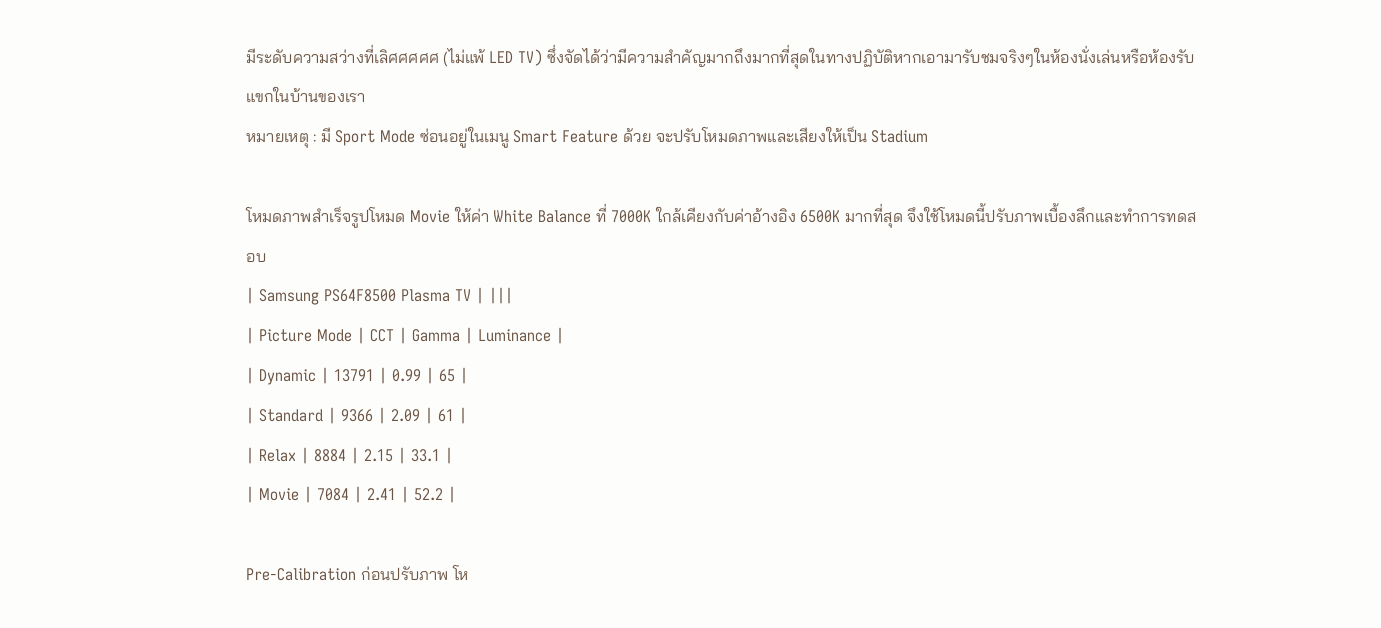มีระดับความสว่างที่เลิศศศศศ (ไม่แพ้ LED TV) ซึ่งจัดได้ว่ามีความสำคัญมากถึงมากที่สุดในทางปฏิบัติหากเอามารับชมจริงๆในห้องนั่งเล่นหรือห้องรับแขกในบ้านของเรา
หมายเหตุ : มี Sport Mode ซ่อนอยู่ในเมนู Smart Feature ด้วย จะปรับโหมดภาพและเสียงให้เป็น Stadium

โหมดภาพสำเร็จรูปโหมด Movie ให้ค่า White Balance ที่ 7000K ใกล้เคียงกับค่าอ้างอิง 6500K มากที่สุด จึงใช้โหมดนี้ปรับภาพเบื้องลึกและทำการทดสอบ
| Samsung PS64F8500 Plasma TV | |||
| Picture Mode | CCT | Gamma | Luminance |
| Dynamic | 13791 | 0.99 | 65 |
| Standard | 9366 | 2.09 | 61 |
| Relax | 8884 | 2.15 | 33.1 |
| Movie | 7084 | 2.41 | 52.2 |

Pre-Calibration ก่อนปรับภาพ โห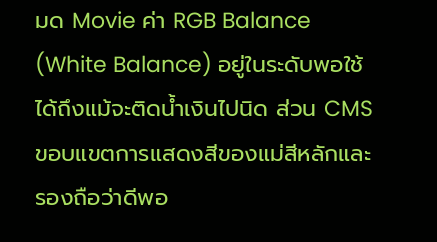มด Movie ค่า RGB Balance (White Balance) อยู่ในระดับพอใช้ได้ถึงแม้จะติดน้ำเงินไปนิด ส่วน CMS ขอบแขตการแสดงสีของแม่สีหลักและรองถือว่าดีพอ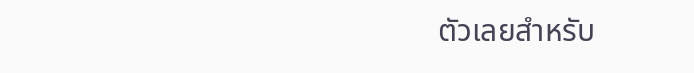ตัวเลยสำหรับ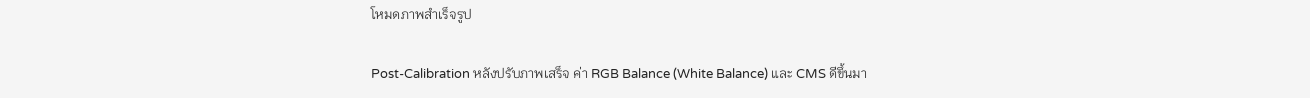โหมดภาพสำเร็จรูป

Post-Calibration หลังปรับภาพเสร็จ ค่า RGB Balance (White Balance) และ CMS ดีขึ้นมา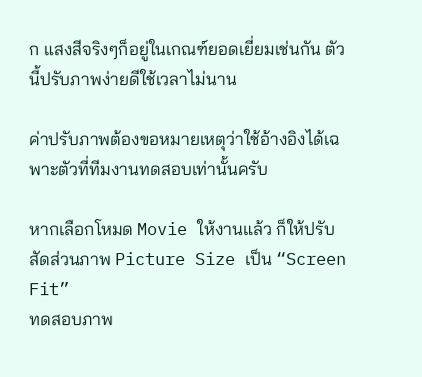ก แสงสีจริงๆก็อยู่ในเกณฑ์ยอดเยี่ยมเช่นกัน ตัวนี้ปรับภาพง่ายดีใช้เวลาไม่นาน

ค่าปรับภาพต้องขอหมายเหตุว่าใช้อ้างอิงได้เฉพาะตัวที่ทีมงานทดสอบเท่านั้นครับ

หากเลือกโหมด Movie ให้งานแล้ว ก็ให้ปรับสัดส่วนภาพ Picture Size เป็น “Screen Fit”
ทดสอบภาพ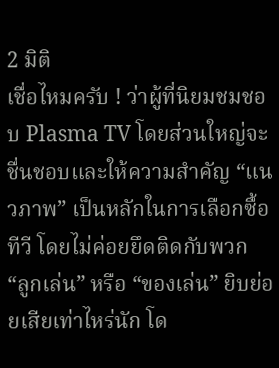2 มิติ
เชื่อไหมครับ ! ว่าผู้ที่นิยมชมชอบ Plasma TV โดยส่วนใหญ่จะชื่นชอบและให้ความสำคัญ “แนวภาพ” เป็นหลักในการเลือกซื้อทีวี โดยไม่ค่อยยึดติดกับพวก “ลูกเล่น” หรือ “ของเล่น” ยิบย่อยเสียเท่าไหร่นัก โด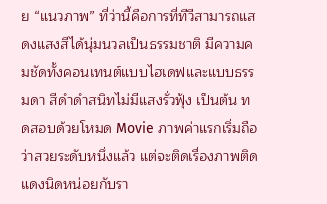ย “แนวภาพ” ที่ว่านี้คือการที่ทีวีสามารถแสดงแสงสีได้นุ่มนวลเป็นธรรมชาติ มีความคมชัดทั้งคอนเทนต์แบบไฮเดฟและแบบธรรมดา สีดำดำสนิทไม่มีแสงรั่วฟุ้ง เป็นต้น ทดสอบด้วยโหมด Movie ภาพค่าแรกเริ่มถือว่าสวยระดับหนึ่งแล้ว แต่จะติดเรื่องภาพติดแดงนิดหน่อยกับรา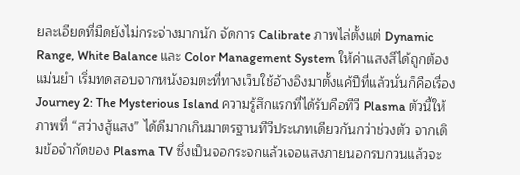ยละเอียดที่มืดยังไม่กระจ่างมากนัก จัดการ Calibrate ภาพไล่ตั้งแต่ Dynamic Range, White Balance และ Color Management System ให้ค่าแสงสีได้ถูกต้องแม่นยำ เริ่มทดสอบจากหนังอมตะที่ทางเว็บใช้อ้างอิงมาตั้งแค้ปีที่แล้วนั่นก็คือเรื่อง Journey 2: The Mysterious Island ความรู้สึกแรกที่ได้รับคือทีวี Plasma ตัวนี้ให้ภาพที่ “สว่างสู้แสง” ได้ดีมากเกินมาตรฐานทีวีประเภทเดียวกันกว่าช่วงตัว จากเดิมข้อจำกัดของ Plasma TV ซึ่งเป็นจอกระจกแล้วเจอแสงภายนอกรบกวนแล้วจะ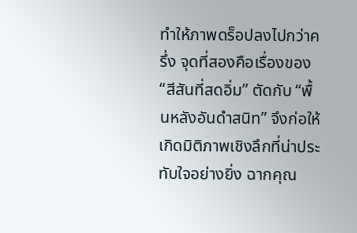ทำให้ภาพดร็อปลงไปกว่าครึ่ง จุดที่สองคือเรื่องของ “สีสันที่สดอิ่ม” ตัดกับ “พื้นหลังอันดำสนิท” จึงก่อให้เกิดมิติภาพเชิงลึกที่น่าประทับใจอย่างยิ่ง ฉากคุณ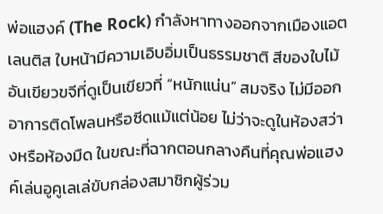พ่อแฮงค์ (The Rock) กำลังหาทางออกจากเมืองแอตเลนติส ใบหน้ามีความเอิบอิ่มเป็นธรรมชาติ สีของใบไม้อันเขียวขจีที่ดูเป็นเขียวที่ “หนักแน่น” สมจริง ไม่มีออกอาการติดโพลนหรือซีดแม้แต่น้อย ไม่ว่าจะดูในห้องสว่างหรือห้องมืด ในขณะที่ฉากตอนกลางคืนที่คุณพ่อแฮงค์เล่นอูคูเลเล่ขับกล่องสมาชิกผู้ร่วม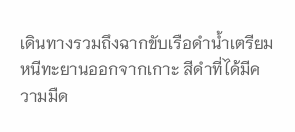เดินทางรวมถึงฉากขับเรือดำน้ำเตรียมหนีทะยานออกจากเกาะ สีดำที่ได้มีความมืด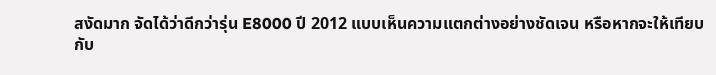สงัดมาก จัดได้ว่าดีกว่ารุ่น E8000 ปี 2012 แบบเห็นความแตกต่างอย่างชัดเจน หรือหากจะให้เทียบกับ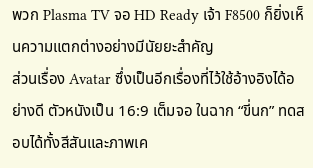พวก Plasma TV จอ HD Ready เจ้า F8500 ก็ยิ่งเห็นความแตกต่างอย่างมีนัยยะสำคัญ
ส่วนเรื่อง Avatar ซึ่งเป็นอีกเรื่องที่ไว้ใช้อ้างอิงได้อย่างดี ตัวหนังเป็น 16:9 เต็มจอ ในฉาก “ขี่นก” ทดสอบได้ทั้งสีสันและภาพเค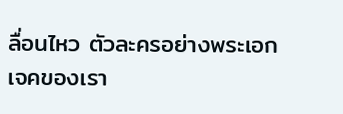ลื่อนไหว ตัวละครอย่างพระเอกเจคของเรา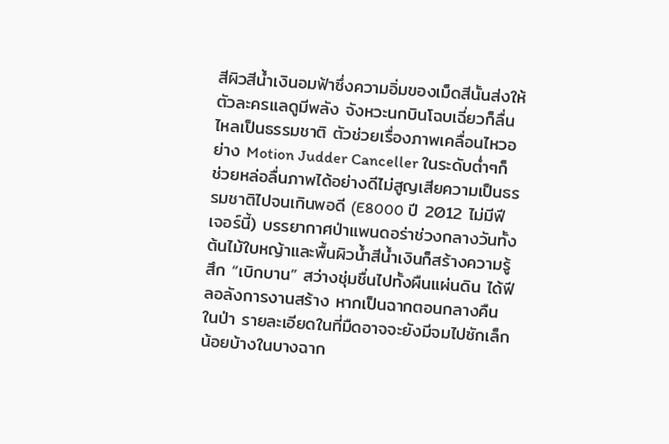สีผิวสีน้ำเงินอมฟ้าซึ่งความอิ่มของเม็ดสีนั้นส่งให้ตัวละครแลดูมีพลัง จังหวะนกบินโฉบเฉี่ยวก็ลื่นไหลเป็นธรรมชาติ ตัวช่วยเรื่องภาพเคลื่อนไหวอย่าง Motion Judder Canceller ในระดับต่ำๆก็ช่วยหล่อลื่นภาพได้อย่างดีไม่สูญเสียความเป็นธรรมชาติไปจนเกินพอดี (E8000 ปี 2012 ไม่มีฟีเจอร์นี้) บรรยากาศป่าแพนดอร่าช่วงกลางวันทั้งต้นไม้ใบหญ้าและพื้นผิวน้ำสีน้ำเงินก็สร้างความรู้สึก “เบิกบาน” สว่างชุ่มชื่นไปทั้งผืนแผ่นดิน ได้ฟีลอลังการงานสร้าง หากเป็นฉากตอนกลางคืนในป่า รายละเอียดในที่มืดอาจจะยังมีจมไปซักเล็กน้อยบ้างในบางฉาก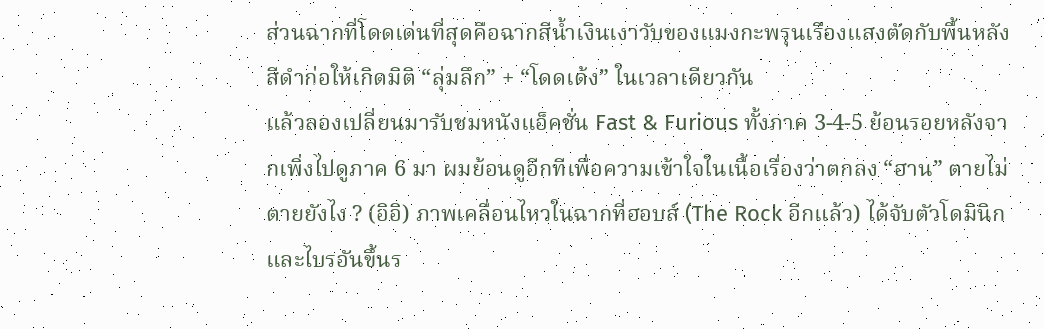ส่วนฉากที่โดดเด่นที่สุดคือฉากสีน้ำเงินเงาวับของแมงกะพรุนเรืองแสงตัดกับพื้นหลังสีดำก่อให้เกิดมิติ “ลุ่มลึก” + “โดดเด้ง” ในเวลาเดียวกัน
แล้วลองเปลี่ยนมารับชมหนังแอ็คชั่น Fast & Furious ทั้งภาค 3-4-5 ย้อนรอยหลังจากเพิ่งไปดูภาค 6 มา ผมย้อนดูอีกทีเพื่อความเข้าใจในเนื้อเรื่องว่าตกลง “ฮาน” ตายไม่ตายยังไง ? (อิอิ) ภาพเคลื่อนไหวในฉากที่ฮอบส์ (The Rock อีกแล้ว) ได้จับตัวโดมินิกและไบรอันขึ้นร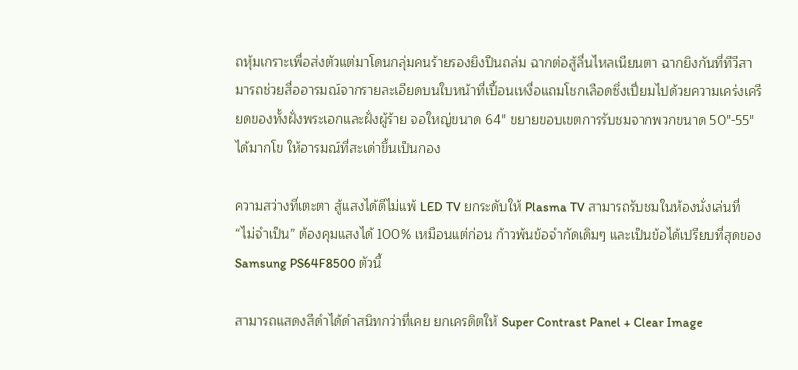ถหุ้มเกราะเพื่อส่งตัวแต่มาโดนกลุ่มคนร้ายรองยิงปืนถล่ม ฉากต่อสู้ลื่นไหลเนียนตา ฉากยิงกันที่ทีวีสามารถช่วยสื่ออารมณ์จากรายละเอียดบนใบหน้าที่เปื้อนเหงื่อแถมโชกเลือดซึ่งเปี่ยมไปด้วยความเคร่งเครียดของทั้งฝั่งพระเอกและฝั่งผู้ร้าย จอใหญ่ขนาด 64″ ขยายขอบเขตการรับชมจากพวกขนาด 50″-55″ ได้มากโข ให้อารมณ์ที่สะเด่าขึ้นเป็นกอง

ความสว่างที่เตะตา สู้แสงได้ดีไม่แพ้ LED TV ยกระดับให้ Plasma TV สามารถรับชมในห้องนั่งเล่นที่ “ไม่จำเป็น” ต้องคุมแสงได้ 100% เหมือนแต่ก่อน ก้าวพ้นข้อจำกัดเดิมๆ และเป็นข้อได้เปรียบที่สุดของ Samsung PS64F8500 ตัวนี้

สามารถแสดงสีดำได้ดำสนิทกว่าที่เคย ยกเครดิตให้ Super Contrast Panel + Clear Image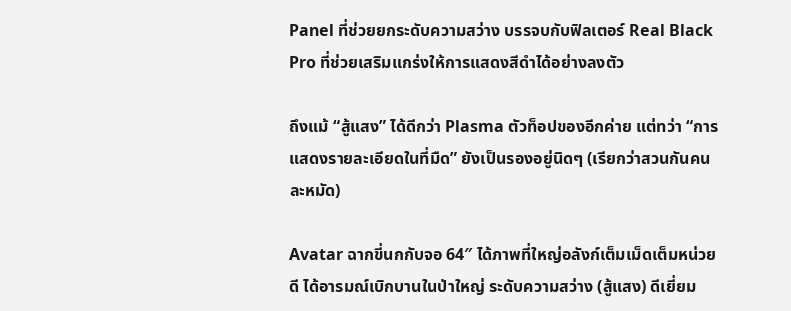Panel ที่ช่วยยกระดับความสว่าง บรรจบกับฟิลเตอร์ Real Black Pro ที่ช่วยเสริมแกร่งให้การแสดงสีดำได้อย่างลงตัว

ถึงแม้ “สู้แสง” ได้ดีกว่า Plasma ตัวท็อปของอีกค่าย แต่ทว่า “การแสดงรายละเอียดในที่มืด” ยังเป็นรองอยู่นิดๆ (เรียกว่าสวนกันคนละหมัด)

Avatar ฉากขี่นกกับจอ 64″ ได้ภาพที่ใหญ่อลังก์เต็มเม็ดเต็มหน่วยดี ได้อารมณ์เบิกบานในป่าใหญ่ ระดับความสว่าง (สู้แสง) ดีเยี่ยม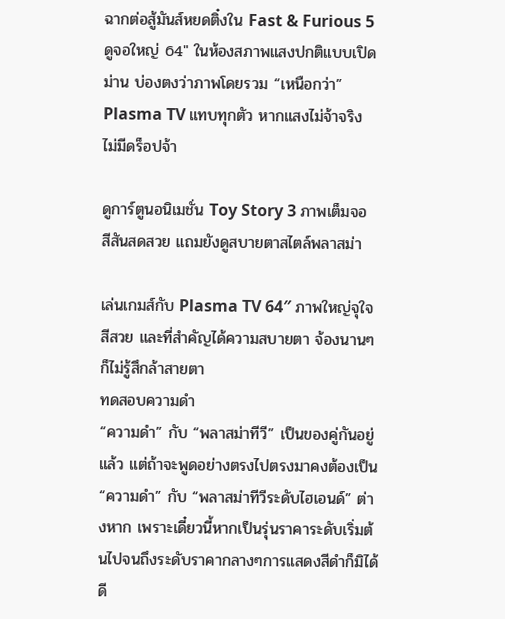ฉากต่อสู้มันส์หยดติ๋งใน Fast & Furious 5 ดูจอใหญ่ 64″ ในห้องสภาพแสงปกติแบบเปิดม่าน บ่องตงว่าภาพโดยรวม “เหนือกว่า” Plasma TV แทบทุกตัว หากแสงไม่จ้าจริง ไม่มีดร็อปจ้า

ดูการ์ตูนอนิเมชั่น Toy Story 3 ภาพเต็มจอ สีสันสดสวย แถมยังดูสบายตาสไตล์พลาสม่า

เล่นเกมส์กับ Plasma TV 64″ ภาพใหญ่จุใจ สีสวย และที่สำคัญได้ความสบายตา จ้องนานๆก็ไม่รู้สึกล้าสายตา
ทดสอบความดำ
“ความดำ” กับ “พลาสม่าทีวี” เป็นของคู่กันอยู่แล้ว แต่ถ้าจะพูดอย่างตรงไปตรงมาคงต้องเป็น “ความดำ” กับ “พลาสม่าทีวีระดับไฮเอนด์” ต่างหาก เพราะเดี๋ยวนี้หากเป็นรุ่นราคาระดับเริ่มต้นไปจนถึงระดับราคากลางๆการแสดงสีดำก็มิได้ดี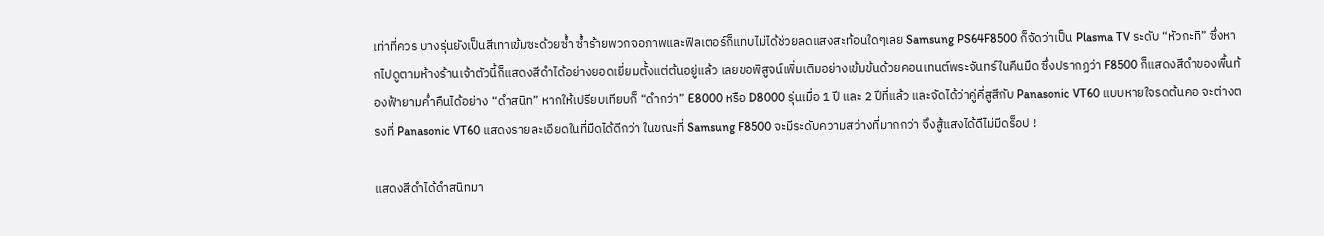เท่าที่ควร บางรุ่นยังเป็นสีเทาเข้มซะด้วยซ้ำ ซ้ำร้ายพวกจอภาพและฟิลเตอร์ก็แทบไม่ได้ช่วยลดแสงสะท้อนใดๆเลย Samsung PS64F8500 ก็จัดว่าเป็น Plasma TV ระดับ “หัวกะทิ” ซึ่งหากไปดูตามห้างร้านเจ้าตัวนี้ก็แสดงสีดำได้อย่างยอดเยี่ยมตั้งแต่ต้นอยู่แล้ว เลยขอพิสูจน์เพิ่มเติมอย่างเข้มข้นด้วยคอนเทนต์พระจันทร์ในคืนมืด ซึ่งปรากฏว่า F8500 ก็แสดงสีดำของพื้นท้องฟ้ายามค่ำคืนได้อย่าง “ดำสนิท” หากให้เปรียบเทียบก็ “ดำกว่า” E8000 หรือ D8000 รุ่นเมื่อ 1 ปี และ 2 ปีที่แล้ว และจัดได้ว่าคู่คี่สูสีกับ Panasonic VT60 แบบหายใจรดต้นคอ จะต่างตรงที่ Panasonic VT60 แสดงรายละเอียดในที่มืดได้ดีกว่า ในขณะที่ Samsung F8500 จะมีระดับความสว่างที่มากกว่า จึงสู้แสงได้ดีไม่มีดร็อป !

แสดงสีดำได้ดำสนิทมา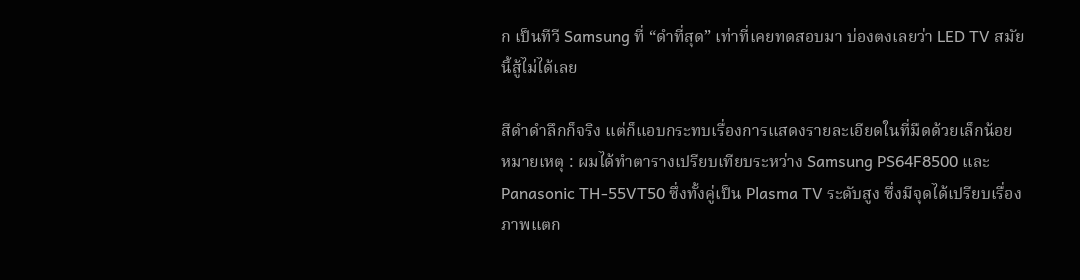ก เป็นทีวี Samsung ที่ “ดำที่สุด” เท่าที่เคยทดสอบมา บ่องตงเลยว่า LED TV สมัยนี้สู้ไม่ได้เลย

สีดำดำลึกก็จริง แต่ก็แอบกระทบเรื่องการแสดงรายละเอียดในที่มืดด้วยเล็กน้อย
หมายเหตุ : ผมได้ทำตารางเปรียบเทียบระหว่าง Samsung PS64F8500 และ Panasonic TH-55VT50 ซึ่งทั้งคู่เป็น Plasma TV ระดับสูง ซึ่งมีจุดได้เปรียบเรื่องภาพแตก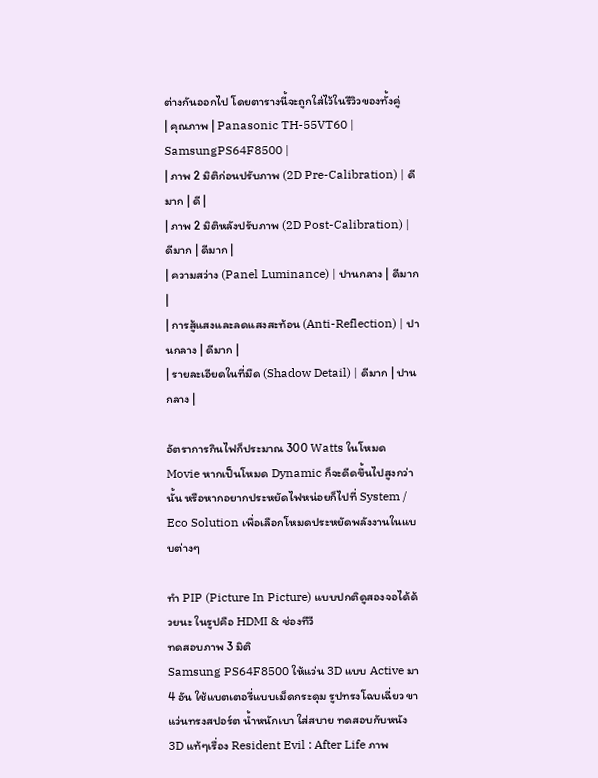ต่างกันออกไป โดยตารางนี้จะถูกใส่ไว้ในรีวิวของทั้งคู่
| คุณภาพ | Panasonic TH-55VT60 |
SamsungPS64F8500 |
| ภาพ 2 มิติก่อนปรับภาพ (2D Pre-Calibration) | ดีมาก | ดี |
| ภาพ 2 มิติหลังปรับภาพ (2D Post-Calibration) | ดีมาก | ดีมาก |
| ความสว่าง (Panel Luminance) | ปานกลาง | ดีมาก |
| การสู้แสงและลดแสงสะท้อน (Anti-Reflection) | ปานกลาง | ดีมาก |
| รายละเอียดในที่มืด (Shadow Detail) | ดีมาก | ปานกลาง |

อัตราการกินไฟก็ประมาณ 300 Watts ในโหมด Movie หากเป็นโหมด Dynamic ก็จะดีดขึ้นไปสูงกว่านั้น หรือหากอยากประหยัดไฟหน่อยก็ไปที่ System / Eco Solution เพื่อเลือกโหมดประหยัดพลังงานในแบบต่างๆ

ทำ PIP (Picture In Picture) แบบปกติดูสองจอได้ด้วยนะ ในรูปคือ HDMI & ช่องทีวี
ทดสอบภาพ 3 มิติ
Samsung PS64F8500 ให้แว่น 3D แบบ Active มา 4 อัน ใช้แบตเตอรี่แบบเม็ดกระดุม รูปทรงโฉบเฉี่ยว ขาแว่นทรงสปอร์ต น้ำหนักเบา ใส่สบาย ทดสอบกับหนัง 3D แท้ๆเรื่อง Resident Evil : After Life ภาพ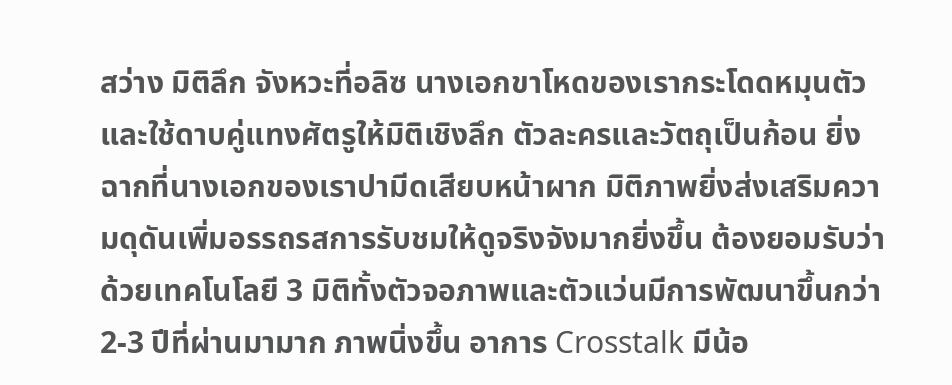สว่าง มิติลึก จังหวะที่อลิซ นางเอกขาโหดของเรากระโดดหมุนตัวและใช้ดาบคู่แทงศัตรูให้มิติเชิงลึก ตัวละครและวัตถุเป็นก้อน ยิ่งฉากที่นางเอกของเราปามีดเสียบหน้าผาก มิติภาพยิ่งส่งเสริมความดุดันเพิ่มอรรถรสการรับชมให้ดูจริงจังมากยิ่งขึ้น ต้องยอมรับว่าด้วยเทคโนโลยี 3 มิติทั้งตัวจอภาพและตัวแว่นมีการพัฒนาขึ้นกว่า 2-3 ปีที่ผ่านมามาก ภาพนิ่งขึ้น อาการ Crosstalk มีน้อ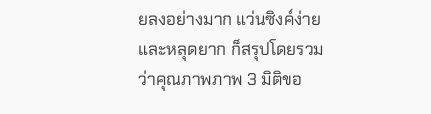ยลงอย่างมาก แว่นซิงค์ง่ายและหลุดยาก ก็สรุปโดยรวมว่าคุณภาพภาพ 3 มิติขอ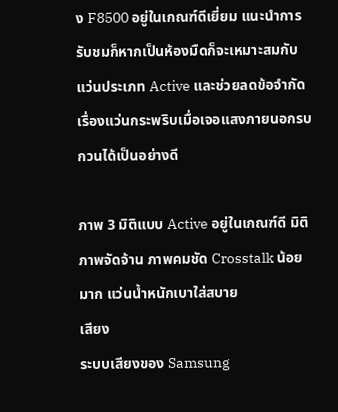ง F8500 อยู่ในเกณฑ์ดีเยี่ยม แนะนำการรับชมก็หากเป็นห้องมืดก็จะเหมาะสมกับแว่นประเภท Active และช่วยลดข้อจำกัดเรื่องแว่นกระพริบเมื่อเจอแสงภายนอกรบกวนได้เป็นอย่างดี

ภาพ 3 มิติแบบ Active อยู่ในเกณฑ์ดี มิติภาพจัดจ้าน ภาพคมชัด Crosstalk น้อยมาก แว่นน้ำหนักเบาใส่สบาย
เสียง
ระบบเสียงของ Samsung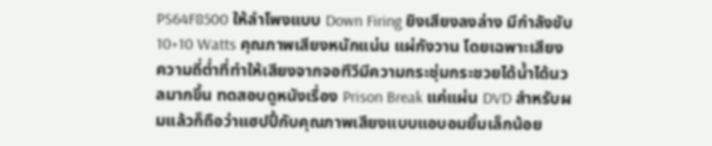PS64F8500 ให้ลำโพงแบบ Down Firing ยิงเสียงลงล่าง มีกำลังขับ 10+10 Watts คุณภาพเสียงหนักแน่น แผ่กังวาน โดยเฉพาะเสียงความถี่ต่ำที่ทำให้เสียงจากจอทีวีมีความกระชุ่มกระชวยได้น้ำได้นวลมากขึ้น ทดสอบดูหนังเรื่อง Prison Break แค่แผ่น DVD สำหรับผมแล้วก็ถือว่าแฮปปี้กับคุณภาพเสียงแบบแอบอมยิ้มเล็กน้อย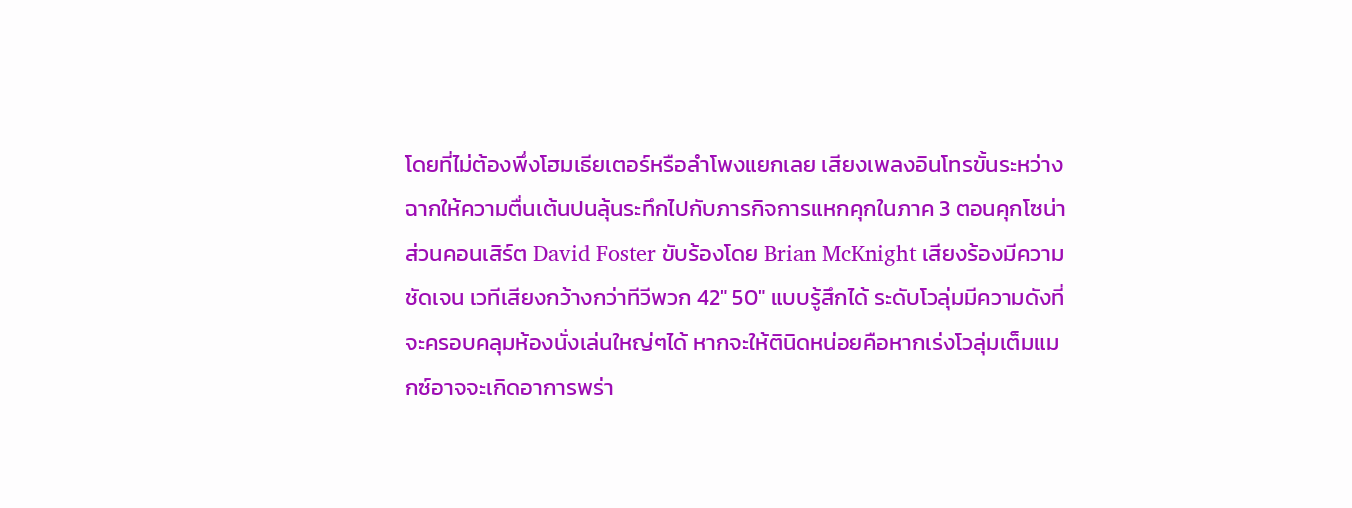โดยที่ไม่ต้องพึ่งโฮมเธียเตอร์หรือลำโพงแยกเลย เสียงเพลงอินโทรขั้นระหว่างฉากให้ความตื่นเต้นปนลุ้นระทึกไปกับภารกิจการแหกคุกในภาค 3 ตอนคุกโซน่า ส่วนคอนเสิร์ต David Foster ขับร้องโดย Brian McKnight เสียงร้องมีความชัดเจน เวทีเสียงกว้างกว่าทีวีพวก 42″ 50″ แบบรู้สึกได้ ระดับโวลุ่มมีความดังที่จะครอบคลุมห้องนั่งเล่นใหญ่ๆได้ หากจะให้ตินิดหน่อยคือหากเร่งโวลุ่มเต็มแมกซ์อาจจะเกิดอาการพร่า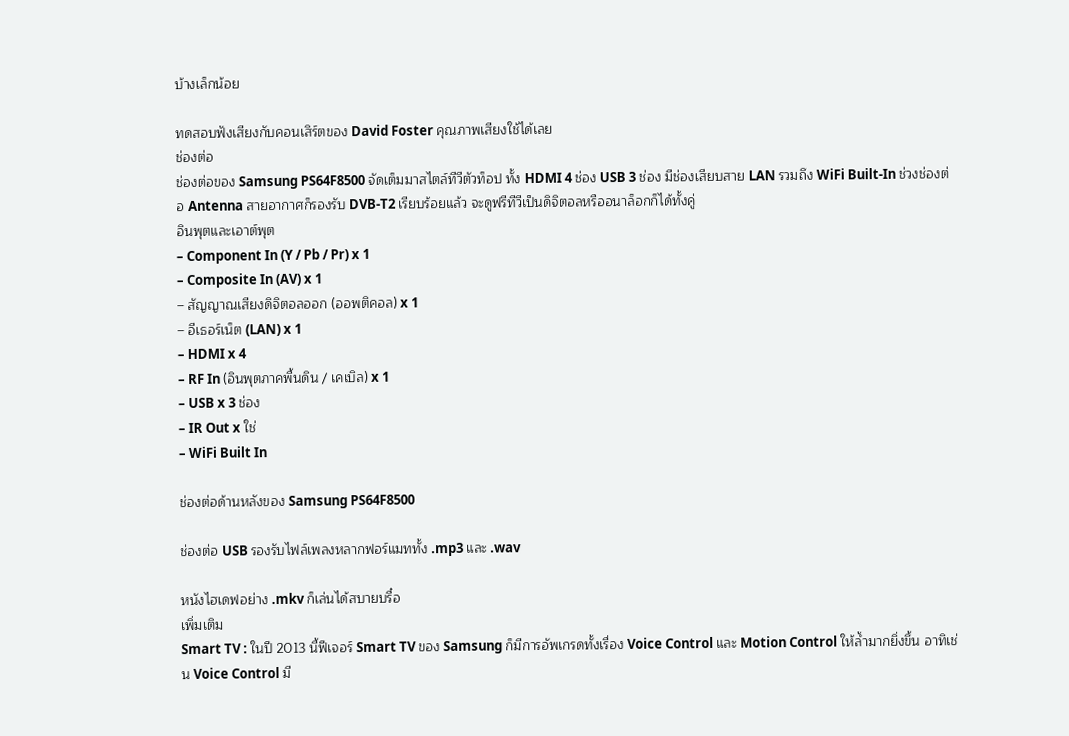บ้างเล็กน้อย

ทดสอบฟังเสียงกับคอนเสิร์ตของ David Foster คุณภาพเสียงใช้ได้เลย
ช่องต่อ
ช่องต่อของ Samsung PS64F8500 จัดเต็มมาสไตล์ทีวีตัวท็อป ทั้ง HDMI 4 ช่อง USB 3 ช่อง มีช่องเสียบสาย LAN รวมถึง WiFi Built-In ช่วงช่องต่อ Antenna สายอากาศก็รองรับ DVB-T2 เรียบร้อยแล้ว จะดูฟรีทีวีเป็นดิจิตอลหรืออนาล็อกก็ได้ทั้งคู่
อินพุตและเอาต์พุต
– Component In (Y / Pb / Pr) x 1
– Composite In (AV) x 1
– สัญญาณเสียงดิจิตอลออก (ออพติคอล) x 1
– อีเธอร์เน็ต (LAN) x 1
– HDMI x 4
– RF In (อินพุตภาคพื้นดิน / เคเบิล) x 1
– USB x 3 ช่อง
– IR Out x ใช่
– WiFi Built In

ช่องต่อด้านหลังของ Samsung PS64F8500

ช่องต่อ USB รองรับไฟล์เพลงหลากฟอร์แมททั้ง .mp3 และ .wav

หนังไฮเดฟอย่าง .mkv ก็เล่นได้สบายบรื๋อ
เพิ่มเติม
Smart TV : ในปี 2013 นี้ฟีเจอร์ Smart TV ของ Samsung ก็มีการอัพเกรดทั้งเรื่อง Voice Control และ Motion Control ให้ล้ำมากยิ่งขึ้น อาทิเช่น Voice Control มี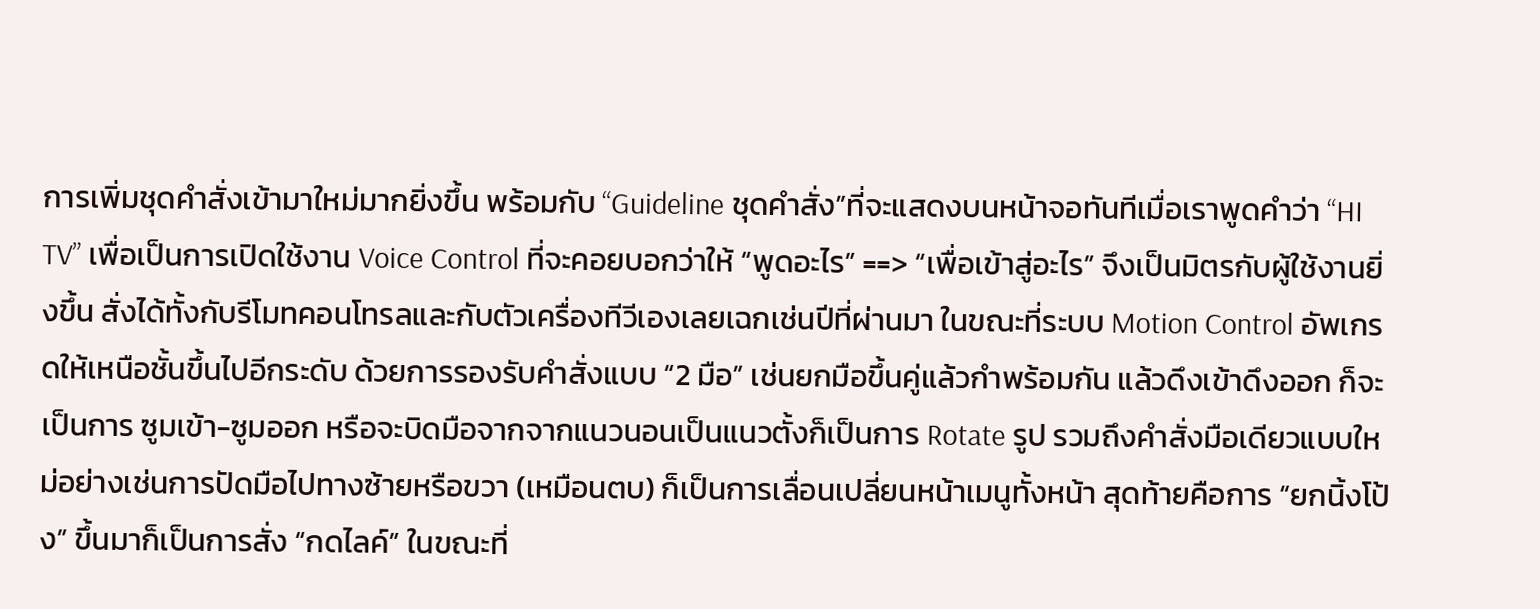การเพิ่มชุดคำสั่งเข้ามาใหม่มากยิ่งขึ้น พร้อมกับ “Guideline ชุดคำสั่ง”ที่จะแสดงบนหน้าจอทันทีเมื่อเราพูดคำว่า “HI TV” เพื่อเป็นการเปิดใช้งาน Voice Control ที่จะคอยบอกว่าให้ “พูดอะไร” ==> “เพื่อเข้าสู่อะไร” จึงเป็นมิตรกับผู้ใช้งานยิ่งขึ้น สั่งได้ทั้งกับรีโมทคอนโทรลและกับตัวเครื่องทีวีเองเลยเฉกเช่นปีที่ผ่านมา ในขณะที่ระบบ Motion Control อัพเกรดให้เหนือชั้นขึ้นไปอีกระดับ ด้วยการรองรับคำสั่งแบบ “2 มือ” เช่นยกมือขึ้นคู่แล้วกำพร้อมกัน แล้วดึงเข้าดึงออก ก็จะเป็นการ ซูมเข้า-ซูมออก หรือจะบิดมือจากจากแนวนอนเป็นแนวตั้งก็เป็นการ Rotate รูป รวมถึงคำสั่งมือเดียวแบบใหม่อย่างเช่นการปัดมือไปทางซ้ายหรือขวา (เหมือนตบ) ก็เป็นการเลื่อนเปลี่ยนหน้าเมนูทั้งหน้า สุดท้ายคือการ “ยกนิ้งโป้ง” ขึ้นมาก็เป็นการสั่ง “กดไลค์” ในขณะที่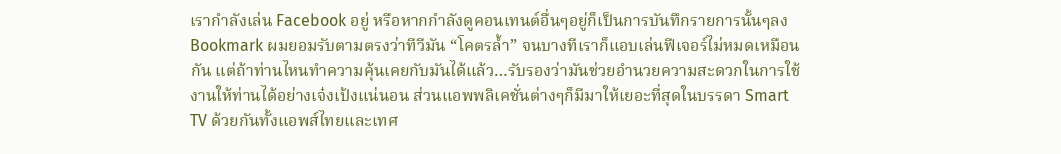เรากำลังเล่น Facebook อยู่ หรือหากกำลังดูคอนเทนต์อื่นๆอยู่ก็เป็นการบันทึกรายการนั้นๆลง Bookmark ผมยอมรับตามตรงว่าทีวีมัน “โคตรล้ำ” จนบางทีเราก็แอบเล่นฟีเจอร์ไม่หมดเหมือนกัน แต่ถ้าท่านไหนทำความคุ้นเคยกับมันได้แล้ว…รับรองว่ามันช่วยอำนวยความสะดวกในการใช้งานให้ท่านได้อย่างเจ๋งเป้งแน่นอน ส่วนแอพพลิเคชั่นต่างๆก็มีมาให้เยอะที่สุดในบรรดา Smart TV ด้วยกันทั้งแอพส์ไทยและเทศ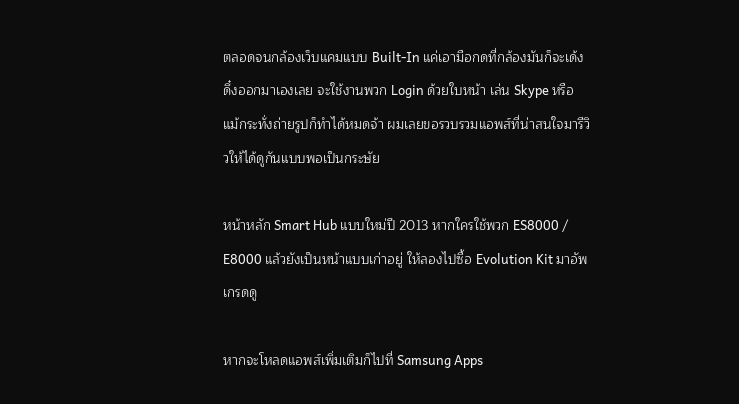ตลอดจนกล้องเว็บแคมแบบ Built-In แค่เอามือกดที่กล้องมันก็จะเด้งดึ๋งออกมาเองเลย จะใช้งานพวก Login ด้วยใบหน้า เล่น Skype หรือแม้กระทั่งถ่ายรูปก็ทำได้หมดจ้า ผมเลยขอรวบรวมแอพส์ที่น่าสนใจมารีวิวให้ได้ดูกันแบบพอเป็นกระษัย

หน้าหลัก Smart Hub แบบใหม่ปี 2013 หากใครใช้พวก ES8000 / E8000 แล้วยังเป็นหน้าแบบเก่าอยู่ ให้ลองไปซื้อ Evolution Kit มาอัพเกรดดู

หากจะโหลดแอพส์เพิ่มเติมก็ไปที่ Samsung Apps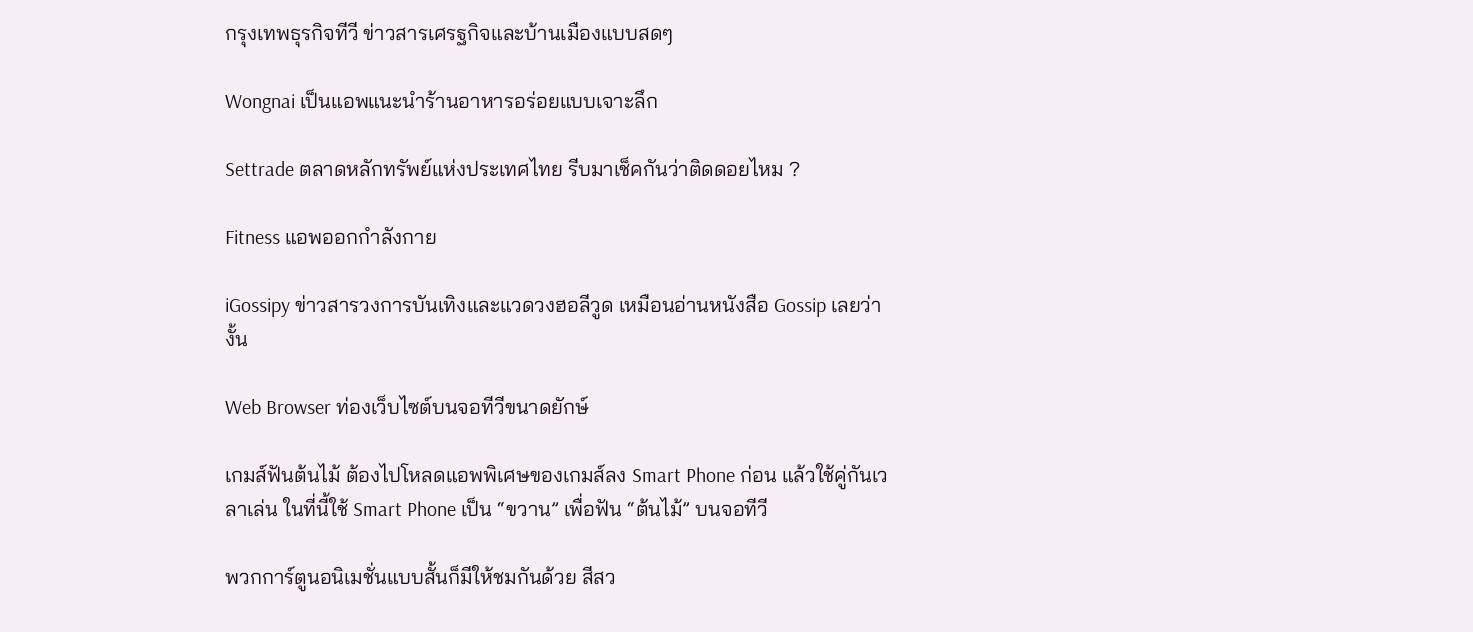กรุงเทพธุรกิจทีวี ข่าวสารเศรฐกิจและบ้านเมืองแบบสดๆ

Wongnai เป็นแอพแนะนำร้านอาหารอร่อยแบบเจาะลึก

Settrade ตลาดหลักทรัพย์แห่งประเทศไทย รีบมาเช็คกันว่าติดดอยไหม ?

Fitness แอพออกกำลังกาย

iGossipy ข่าวสารวงการบันเทิงและแวดวงฮอลีวูด เหมือนอ่านหนังสือ Gossip เลยว่างั้น

Web Browser ท่องเว็บไซต์บนจอทีวีขนาดยักษ์

เกมส์ฟันต้นไม้ ต้องไปโหลดแอพพิเศษของเกมส์ลง Smart Phone ก่อน แล้วใช้คู่กันเวลาเล่น ในที่นี้ใช้ Smart Phone เป็น “ขวาน” เพื่อฟัน “ต้นไม้” บนจอทีวี

พวกการ์ตูนอนิเมชั่นแบบสั้นก็มีให้ชมกันด้วย สีสว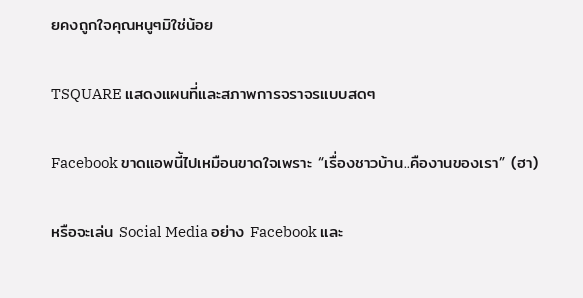ยคงถูกใจคุณหนูๆมิใช่น้อย

TSQUARE แสดงแผนที่และสภาพการจราจรแบบสดๆ

Facebook ขาดแอพนี้ไปเหมือนขาดใจเพราะ “เรื่องชาวบ้าน..คืองานของเรา” (ฮา)

หรือจะเล่น Social Media อย่าง Facebook และ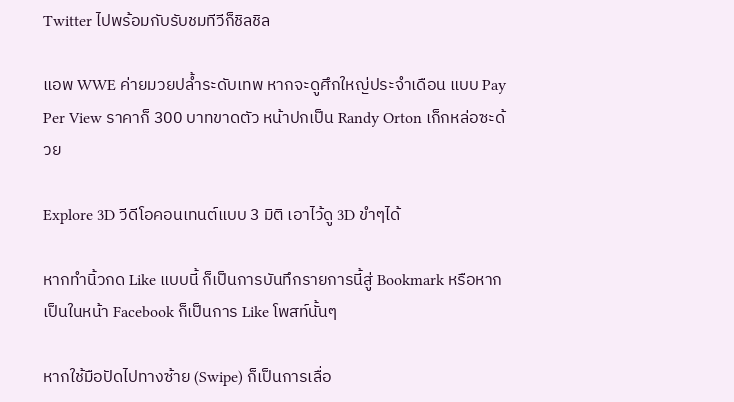Twitter ไปพร้อมกับรับชมทีวีก็ชิลชิล

แอพ WWE ค่ายมวยปล้ำระดับเทพ หากจะดูศึกใหญ่ประจำเดือน แบบ Pay Per View ราคาก็ 300 บาทขาดตัว หน้าปกเป็น Randy Orton เก็กหล่อซะด้วย

Explore 3D วีดีโอคอนเทนต์แบบ 3 มิติ เอาไว้ดู 3D ขำๆได้

หากทำนิ้วกด Like แบบนี้ ก็เป็นการบันทึกรายการนี้สู่ Bookmark หรือหากเป็นในหน้า Facebook ก็เป็นการ Like โพสท์นั้นๆ

หากใช้มือปัดไปทางซ้าย (Swipe) ก็เป็นการเลื่อ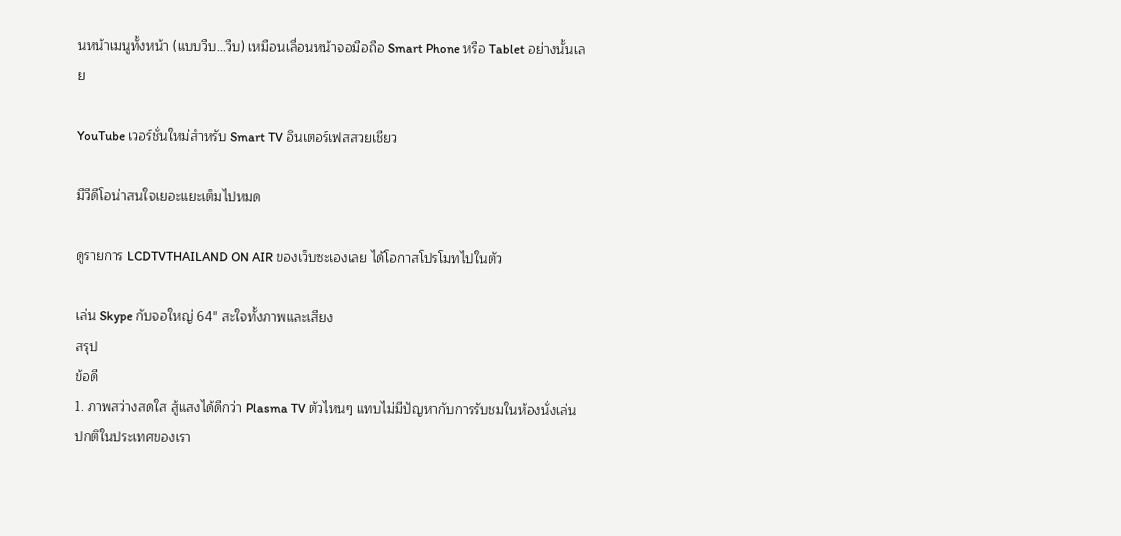นหน้าเมนูทั้งหน้า (แบบวืบ…วืบ) เหมือนเลื่อนหน้าจอมือถือ Smart Phone หรือ Tablet อย่างนั้นเลย

YouTube เวอร์ชั่นใหม่สำหรับ Smart TV อินเตอร์เฟสสวยเชียว

มีวีดีโอน่าสนใจเยอะแยะเต็มไปหมด

ดูรายการ LCDTVTHAILAND ON AIR ของเว็บซะเองเลย ได้โอกาสโปรโมทไปในตัว

เล่น Skype กับจอใหญ่ 64″ สะใจทั้งภาพและเสียง
สรุป
ข้อดี
1. ภาพสว่างสดใส สู้แสงได้ดีกว่า Plasma TV ตัวไหนๆ แทบไม่มีปัญหากับการรับชมในห้องนั่งเล่นปกติในประเทศของเรา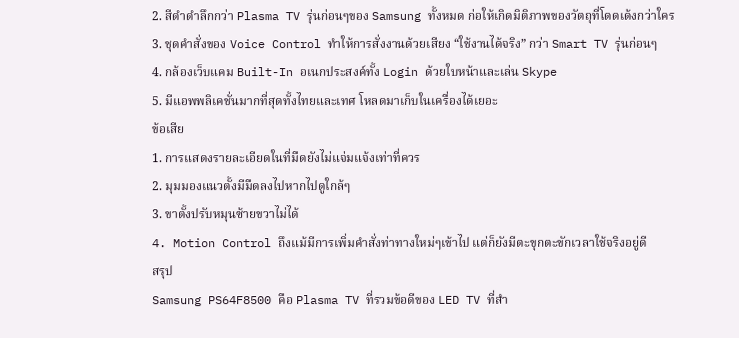2. สีดำดำลึกกว่า Plasma TV รุ่นก่อนๆของ Samsung ทั้งหมด ก่อให้เกิดมิติภาพของวัตถุที่โดดเด้งกว่าใคร
3. ชุดคำสั่งของ Voice Control ทำให้การสั่งงานด้วยเสียง “ใช้งานได้จริง” กว่า Smart TV รุ่นก่อนๆ
4. กล้องเว็บแคม Built-In อเนกประสงค์ทั้ง Login ด้วยใบหน้าและเล่น Skype
5. มีแอพพลิเคชั่นมากที่สุดทั้งไทยและเทศ โหลดมาเก็บในเครื่องได้เยอะ
ข้อเสีย
1. การแสดงรายละเอียดในที่มืดยังไม่แจ่มแจ้งเท่าที่ควร
2. มุมมองแนวตั้งมีมืดลงไปหากไปดูใกล้ๆ
3. ขาตั้งปรับหมุนซ้ายขวาไม่ได้
4. Motion Control ถึงแม้มีการเพิ่มคำสั่งท่าทางใหม่ๆเข้าไป แต่ก็ยังมีตะขุกตะขักเวลาใช้จริงอยู่ดี
สรุป
Samsung PS64F8500 คือ Plasma TV ที่รวมข้อดีของ LED TV ที่สำ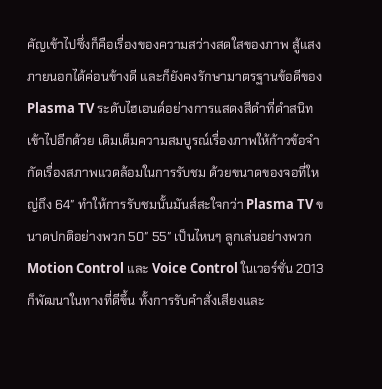คัญเข้าไปซึ่งก็คือเรื่องของความสว่างสดใสของภาพ สู้แสงภายนอกได้ค่อนข้างดี และก็ยังคงรักษามาตรฐานข้อดีของ Plasma TV ระดับไฮเอนด์อย่างการแสดงสีดำที่ดำสนิทเข้าไปอีกด้วย เติมเต็มความสมบูรณ์เรื่องภาพให้ก้าวข้อจำกัดเรื่องสภาพแวดล้อมในการรับชม ด้วยขนาดของจอที่ใหญ่ถึง 64″ ทำให้การรับชมนั้นมันส์สะใจกว่า Plasma TV ขนาดปกติอย่างพวก 50″ 55″ เป็นไหนๆ ลูกเล่นอย่างพวก Motion Control และ Voice Control ในเวอร์ชั่น 2013 ก็พัฒนาในทางที่ดีขึ้น ทั้งการรับคำสั่งเสียงและ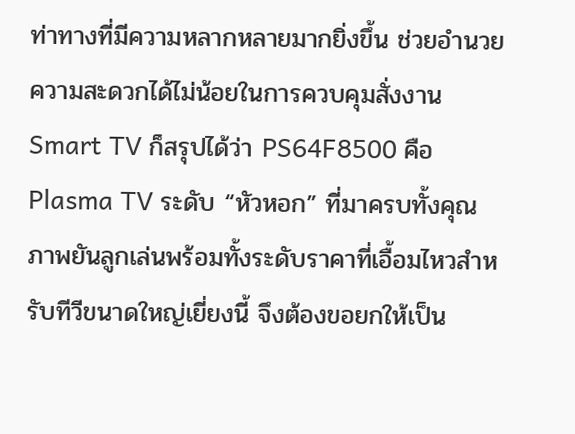ท่าทางที่มีความหลากหลายมากยิ่งขึ้น ช่วยอำนวยความสะดวกได้ไม่น้อยในการควบคุมสั่งงาน Smart TV ก็สรุปได้ว่า PS64F8500 คือ Plasma TV ระดับ “หัวหอก” ที่มาครบทั้งคุณภาพยันลูกเล่นพร้อมทั้งระดับราคาที่เอื้อมไหวสำหรับทีวีขนาดใหญ่เยี่ยงนี้ จึงต้องขอยกให้เป็น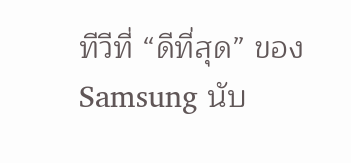ทีวีที่ “ดีที่สุด” ของ Samsung นับ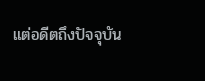แต่อดีตถึงปัจจุบัน